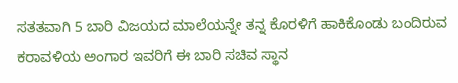ಸತತವಾಗಿ 5 ಬಾರಿ ವಿಜಯದ ಮಾಲೆಯನ್ನೇ ತನ್ನ ಕೊರಳಿಗೆ ಹಾಕಿಕೊಂಡು ಬಂದಿರುವ ಕರಾವಳಿಯ ಅಂಗಾರ ಇವರಿಗೆ ಈ ಬಾರಿ ಸಚಿವ ಸ್ಥಾನ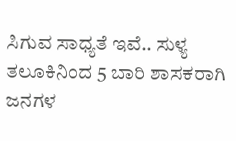ಸಿಗುವ ಸಾಧ್ಯತೆ ಇವೆ.. ಸುಳ್ಯ ತಲೂಕಿನಿಂದ 5 ಬಾರಿ ಶಾಸಕರಾಗಿ ಜನಗಳ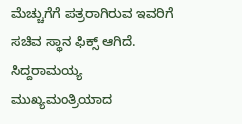ಮೆಚ್ಚುಗೆಗೆ ಪತ್ರರಾಗಿರುವ ಇವರಿಗೆ ಸಚಿವ ಸ್ಥಾನ ಫಿಕ್ಸ್ ಆಗಿದೆ.
ಸಿದ್ದರಾಮಯ್ಯ ಮುಖ್ಯಮಂತ್ರಿಯಾದ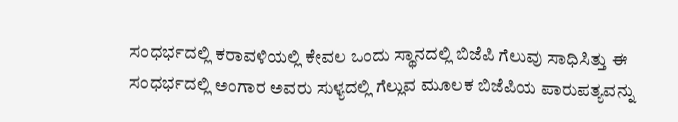ಸಂಧರ್ಭದಲ್ಲಿ ಕರಾವಳಿಯಲ್ಲಿ ಕೇವಲ ಒಂದು ಸ್ಥಾನದಲ್ಲಿ ಬಿಜೆಪಿ ಗೆಲುವು ಸಾಧಿಸಿತ್ತು ಈ ಸಂಧರ್ಭದಲ್ಲಿ ಅಂಗಾರ ಅವರು ಸುಳ್ಯದಲ್ಲಿ ಗೆಲ್ಲುವ ಮೂಲಕ ಬಿಜೆಪಿಯ ಪಾರುಪತ್ಯವನ್ನು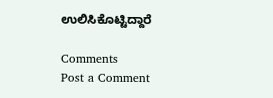ಉಲಿಸಿಕೊಟ್ಟಿದ್ದಾರೆ

Comments
Post a Comment